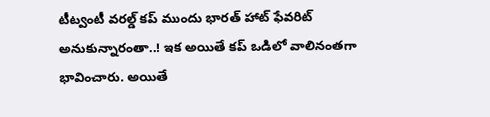టీట్వంటీ వరల్డ్ కప్ ముందు భారత్ హాట్ ఫేవరిట్ అనుకున్నారంతా..! ఇక అయితే కప్ ఒడిలో వాలినంతగా భావించారు. అయితే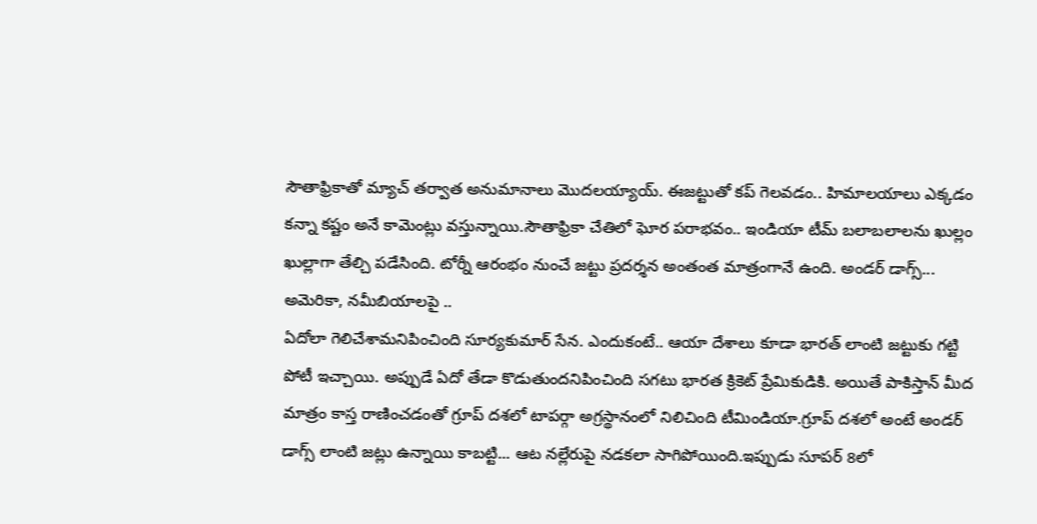సౌతాఫ్రికాతో మ్యాచ్ తర్వాత అనుమానాలు మొదలయ్యాయ్. ఈజట్టుతో కప్ గెలవడం.. హిమాలయాలు ఎక్కడం కన్నా కష్టం అనే కామెంట్లు వస్తున్నాయి.సౌతాఫ్రికా చేతిలో ఘోర పరాభవం.. ఇండియా టీమ్ బలాబలాలను ఖుల్లం ఖుల్లాగా తేల్చి పడేసింది. టోర్నీ ఆరంభం నుంచే జట్టు ప్రదర్శన అంతంత మాత్రంగానే ఉంది. అండర్ డాగ్స్... అమెరికా, నమీబియాలపై ..
ఏదోలా గెలిచేశామనిపించింది సూర్యకుమార్ సేన. ఎందుకంటే.. ఆయా దేశాలు కూడా భారత్ లాంటి జట్టుకు గట్టి పోటీ ఇచ్చాయి. అప్పుడే ఏదో తేడా కొడుతుందనిపించింది సగటు భారత క్రికెట్ ప్రేమికుడికి. అయితే పాకిస్తాన్ మీద మాత్రం కాస్త రాణించడంతో గ్రూప్ దశలో టాపర్గా అగ్రస్థానంలో నిలిచింది టీమిండియా.గ్రూప్ దశలో అంటే అండర్ డాగ్స్ లాంటి జట్లు ఉన్నాయి కాబట్టి... ఆట నల్లేరుపై నడకలా సాగిపోయింది.ఇప్పుడు సూపర్ 8లో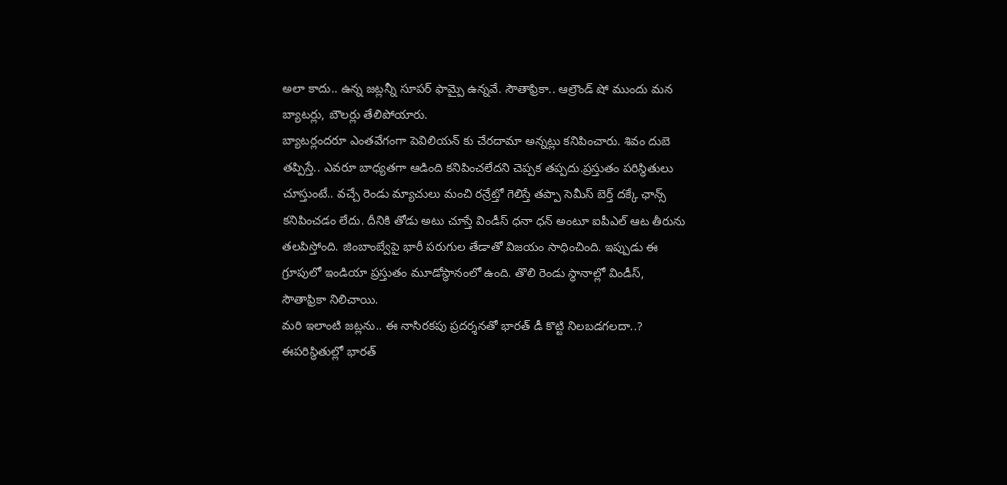అలా కాదు.. ఉన్న జట్లన్నీ సూపర్ ఫామ్పై ఉన్నవే. సౌతాఫ్రికా.. ఆల్రౌండ్ షో ముందు మన బ్యాటర్లు, బౌలర్లు తేలిపోయారు.
బ్యాటర్లందరూ ఎంతవేగంగా పెవిలియన్ కు చేరదామా అన్నట్లు కనిపించారు. శివం దుబె తప్పిస్తే.. ఎవరూ బాధ్యతగా ఆడింది కనిపించలేదని చెప్పక తప్పదు.ప్రస్తుతం పరిస్థితులు చూస్తుంటే.. వచ్చే రెండు మ్యాచులు మంచి రన్రేట్తో గెలిస్తే తప్పా సెమీస్ బెర్త్ దక్కే ఛాన్స్ కనిపించడం లేదు. దీనికి తోడు అటు చూస్తే విండీస్ ధనా ధన్ అంటూ ఐపీఎల్ ఆట తీరును తలపిస్తోంది. జింబాంబ్వేపై భారీ పరుగుల తేడాతో విజయం సాధించింది. ఇప్పుడు ఈ గ్రూపులో ఇండియా ప్రస్తుతం మూడోస్థానంలో ఉంది. తొలి రెండు స్థానాల్లో విండీస్, సౌతాఫ్రికా నిలిచాయి.
మరి ఇలాంటి జట్లను.. ఈ నాసిరకపు ప్రదర్శనతో భారత్ డీ కొట్టి నిలబడగలదా..? ఈపరిస్థితుల్లో భారత్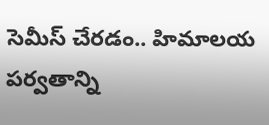సెమీస్ చేరడం.. హిమాలయ పర్వతాన్ని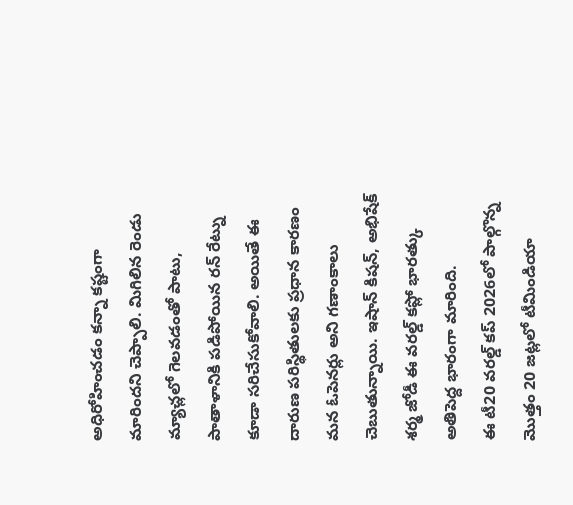అధిరోహించడం కన్నా కష్టంగా మారిందని చెప్పాలి. మిగిలిన రెండు మ్యాచ్లలో గెలవడంతో పాటు, పాతాళానికి పడిపోయిన రన్ రేట్ను కూడా సరిచేసుకోవాలి. అయితే ఈ దారుణ పరిస్థితులకు ప్రధాన కారణం మన ఓపెనర్లు అని గణాంకాలు చెబుతున్నాయి. ఇషాన్ కిషన్, అభిషేక్ శర్మ జోడీ ఈ వరల్డ్ కప్లో భారత్కు అతిపెద్ద భారంగా మారింది.
ఈ టీ20 వరల్డ్ కప్ 2026లో పాల్గొన్న మొత్తం 20 జట్లలో టీమిండియా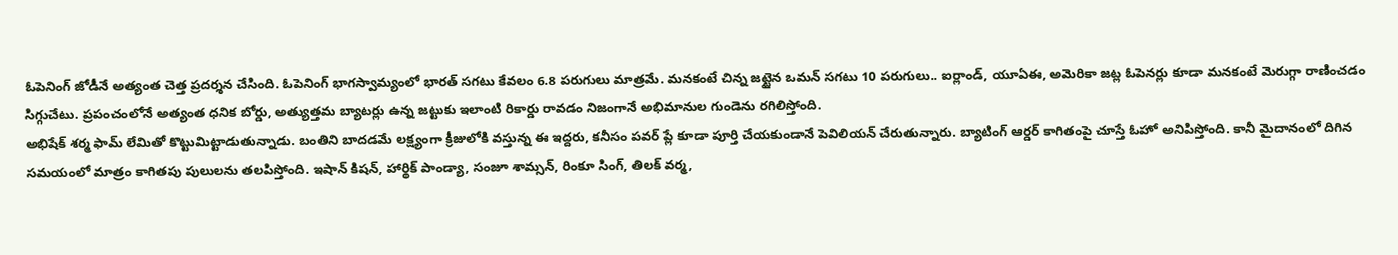ఓపెనింగ్ జోడీనే అత్యంత చెత్త ప్రదర్శన చేసింది. ఓపెనింగ్ భాగస్వామ్యంలో భారత్ సగటు కేవలం 6.8 పరుగులు మాత్రమే. మనకంటే చిన్న జట్టైన ఒమన్ సగటు 10 పరుగులు.. ఐర్లాండ్, యూఏఈ, అమెరికా జట్ల ఓపెనర్లు కూడా మనకంటే మెరుగ్గా రాణించడం సిగ్గుచేటు. ప్రపంచంలోనే అత్యంత ధనిక బోర్డు, అత్యుత్తమ బ్యాటర్లు ఉన్న జట్టుకు ఇలాంటి రికార్డు రావడం నిజంగానే అభిమానుల గుండెను రగిలిస్తోంది.
అభిషేక్ శర్మ ఫామ్ లేమితో కొట్టుమిట్టాడుతున్నాడు. బంతిని బాదడమే లక్ష్యంగా క్రీజులోకి వస్తున్న ఈ ఇద్దరు, కనీసం పవర్ ప్లే కూడా పూర్తి చేయకుండానే పెవిలియన్ చేరుతున్నారు. బ్యాటింగ్ ఆర్డర్ కాగితంపై చూస్తే ఓహో అనిపిస్తోంది. కానీ మైదానంలో దిగిన సమయంలో మాత్రం కాగితపు పులులను తలపిస్తోంది. ఇషాన్ కిషన్, హార్థిక్ పాండ్యా, సంజూ శామ్సన్, రింకూ సింగ్, తిలక్ వర్మ,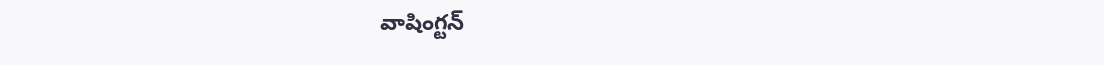వాషింగ్టన్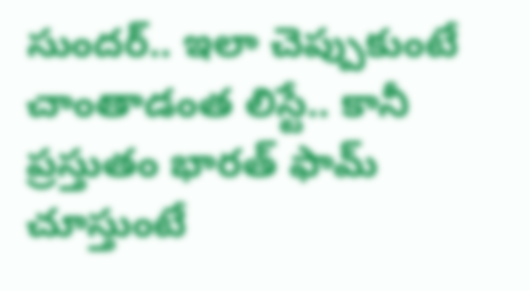సుందర్.. ఇలా చెప్పుకుంటే చాంతాడంత లిస్టే.. కానీ ప్రస్తుతం భారత్ ఫామ్ చూస్తుంటే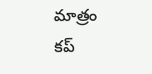మాత్రం కప్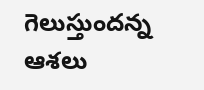గెలుస్తుందన్న ఆశలు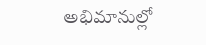అభిమానుల్లో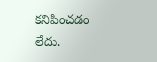కనిపించడం లేదు.